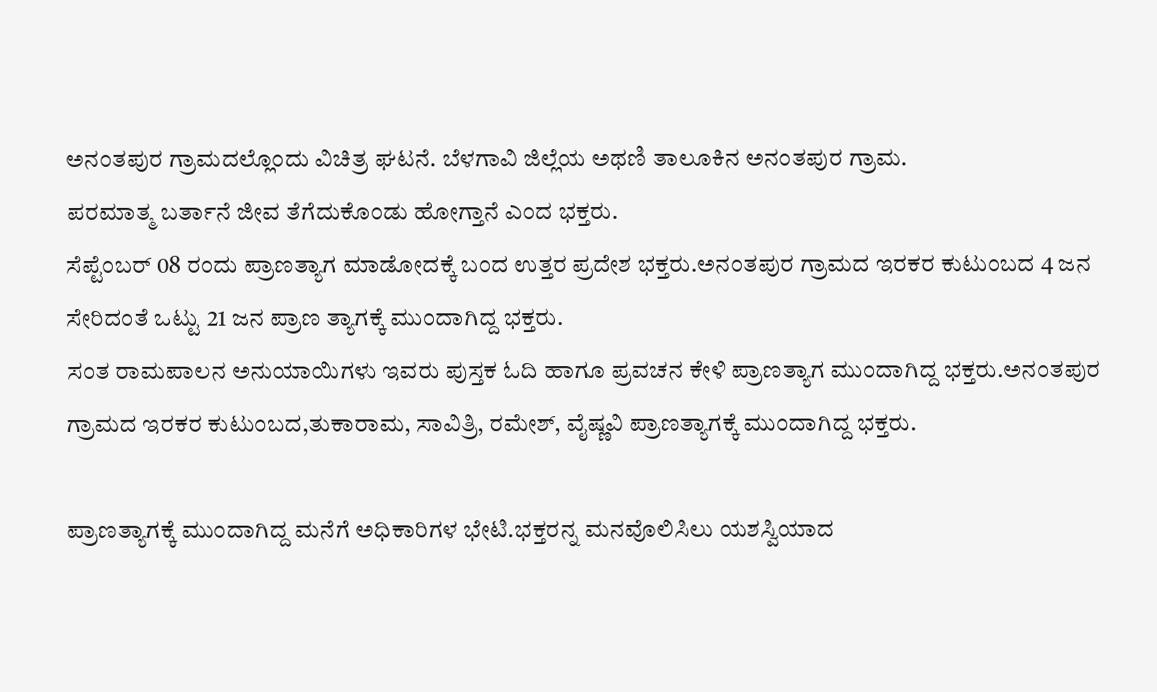ಅನಂತಪುರ ಗ್ರಾಮದಲ್ಲೊಂದು ವಿಚಿತ್ರ ಘಟನೆ. ಬೆಳಗಾವಿ ಜಿಲ್ಲೆಯ ಅಥಣಿ ತಾಲೂಕಿನ ಅನಂತಪುರ ಗ್ರಾಮ.
ಪರಮಾತ್ಮ ಬರ್ತಾನೆ ಜೀವ ತೆಗೆದುಕೊಂಡು ಹೋಗ್ತಾನೆ ಎಂದ ಭಕ್ತರು.
ಸೆಪ್ಟೆಂಬರ್ 08 ರಂದು ಪ್ರಾಣತ್ಯಾಗ ಮಾಡೋದಕ್ಕೆ ಬಂದ ಉತ್ತರ ಪ್ರದೇಶ ಭಕ್ತರು.ಅನಂತಪುರ ಗ್ರಾಮದ ಇರಕರ ಕುಟುಂಬದ 4 ಜನ ಸೇರಿದಂತೆ ಒಟ್ಟು 21 ಜನ ಪ್ರಾಣ ತ್ಯಾಗಕ್ಕೆ ಮುಂದಾಗಿದ್ದ ಭಕ್ತರು.
ಸಂತ ರಾಮಪಾಲನ ಅನುಯಾಯಿಗಳು ಇವರು ಪುಸ್ತಕ ಓದಿ ಹಾಗೂ ಪ್ರವಚನ ಕೇಳಿ ಪ್ರಾಣತ್ಯಾಗ ಮುಂದಾಗಿದ್ದ ಭಕ್ತರು.ಅನಂತಪುರ ಗ್ರಾಮದ ಇರಕರ ಕುಟುಂಬದ,ತುಕಾರಾಮ, ಸಾವಿತ್ರಿ, ರಮೇಶ್, ವೈಷ್ಣವಿ ಪ್ರಾಣತ್ಯಾಗಕ್ಕೆ ಮುಂದಾಗಿದ್ದ ಭಕ್ತರು.

ಪ್ರಾಣತ್ಯಾಗಕ್ಕೆ ಮುಂದಾಗಿದ್ದ ಮನೆಗೆ ಅಧಿಕಾರಿಗಳ ಭೇಟಿ.ಭಕ್ತರನ್ನ ಮನವೊಲಿಸಿಲು ಯಶಸ್ವಿಯಾದ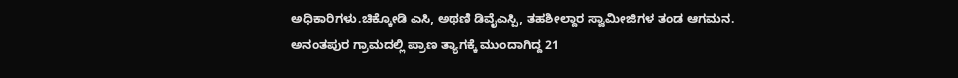ಅಧಿಕಾರಿಗಳು.ಚಿಕ್ಕೋಡಿ ಎಸಿ, ಅಥಣಿ ಡಿವೈಎಸ್ಪಿ, ತಹಶೀಲ್ದಾರ ಸ್ವಾಮೀಜಿಗಳ ತಂಡ ಆಗಮನ.
ಅನಂತಪುರ ಗ್ರಾಮದಲ್ಲಿ ಪ್ರಾಣ ತ್ಯಾಗಕ್ಕೆ ಮುಂದಾಗಿದ್ದ 21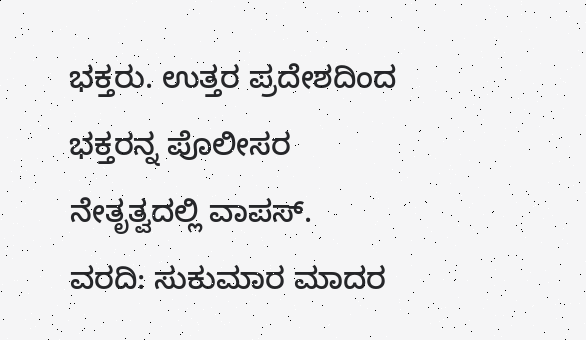ಭಕ್ತರು. ಉತ್ತರ ಪ್ರದೇಶದಿಂದ ಭಕ್ತರನ್ನ ಪೊಲೀಸರ ನೇತೃತ್ವದಲ್ಲಿ ವಾಪಸ್.
ವರದಿ: ಸುಕುಮಾರ ಮಾದರ